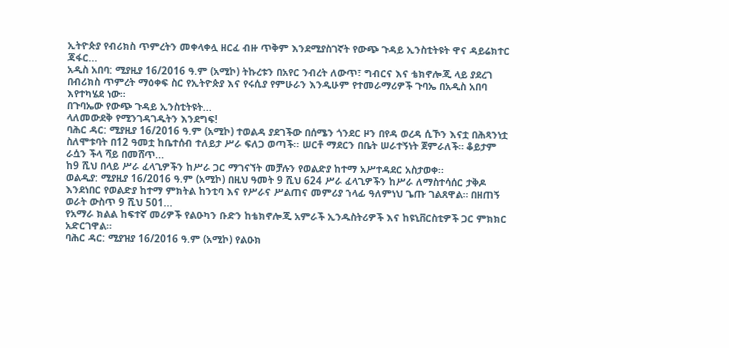ኢትዮጵያ የብሪክስ ጥምረትን መቀላቀሏ ዘርፈ ብዙ ጥቅም እንደሚያስገኛት የውጭ ጉዳይ ኢንስቲትዩት ዋና ዳይሬክተር ጃፋር...
አዲስ አበባ: ሚያዚያ 16/2016 ዓ.ም (አሚኮ) ትኩረቱን በአየር ንብረት ለውጥ፣ ግብርና እና ቴክኖሎጂ ላይ ያደረገ በብሪክስ ጥምረት ማዕቀፍ ስር የኢትዮጵያ እና የሩሲያ የምሁራን እንዲሁም የተመራማሪዎች ጉባኤ በአዲስ አበባ እየተካሄደ ነው።
በጉባኤው የውጭ ጉዳይ ኢንስቲትዩት...
ላለመውደቅ የሚንገዳገዱትን እንደግፍ!
ባሕር ዳር: ሚያዚያ 16/2016 ዓ.ም (አሚኮ) ተወልዳ ያደገችው በሰሜን ጎንደር ዞን በየዳ ወረዳ ሲኾን እናቷ በሕጻንነቷ ስለሞቱባት በ12 ዓመቷ ከቤተሰብ ተለይታ ሥራ ፍለጋ ወጣች፡፡ ሠርቶ ማደርን በቤት ሠራተኝነት ጀምራለች። ቆይታም ራሷን ችላ ሻይ በመሸጥ...
ከ9 ሺህ በላይ ሥራ ፈላጊዎችን ከሥራ ጋር ማገናኘት መቻሉን የወልድያ ከተማ አሥተዳደር አስታወቀ፡፡
ወልዲያ: ሚያዚያ 16/2016 ዓ.ም (አሚኮ) በዚህ ዓመት 9 ሺህ 624 ሥራ ፈላጊዎችን ከሥራ ለማስተሳሰር ታቅዶ እንደነበር የወልድያ ከተማ ምክትል ከንቲባ እና የሥራና ሥልጠና መምሪያ ኀላፊ ዓለምነህ ጌጡ ገልጸዋል። በዘጠኝ ወራት ውስጥ 9 ሺህ 501...
የአማራ ክልል ከፍተኛ መሪዎች የልዑካን ቡድን ከቴክኖሎጂ አምራች ኢንዱስትሪዎች እና ከዩኒቨርስቲዎች ጋር ምክክር አድርገዋል።
ባሕር ዳር: ሚያዝያ 16/2016 ዓ.ም (አሚኮ) የልዑክ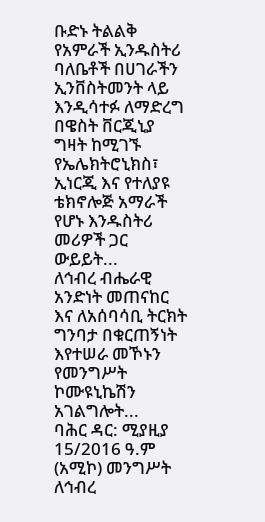ቡድኑ ትልልቅ የአምራች ኢንዱስትሪ ባለቤቶች በሀገራችን ኢንቨስትመንት ላይ እንዲሳተፉ ለማድረግ በዌስት ቨርጂኒያ ግዛት ከሚገኙ የኤሌክትሮኒክስ፣ ኢነርጂ እና የተለያዩ ቴክኖሎጅ አማራች የሆኑ እንዱስትሪ መሪዎች ጋር ውይይት...
ለኅብረ ብሔራዊ አንድነት መጠናከር እና ለአሰባሳቢ ትርክት ግንባታ በቁርጠኝነት እየተሠራ መኾኑን የመንግሥት ኮሙዩኒኬሽን አገልግሎት...
ባሕር ዳር: ሚያዚያ 15/2016 ዓ.ም (አሚኮ) መንግሥት ለኅብረ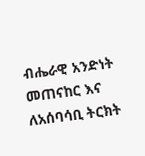ብሔራዊ አንድነት መጠናከር እና ለአሰባሳቢ ትርክት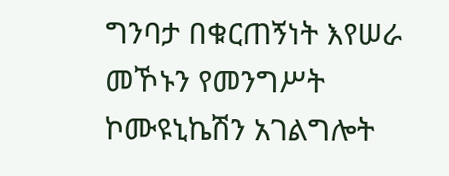ግንባታ በቁርጠኝነት እየሠራ መኾኑን የመንግሥት ኮሙዩኒኬሽን አገልግሎት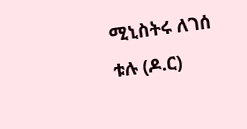ሚኒስትሩ ለገሰ ቱሉ (ዶ.ር)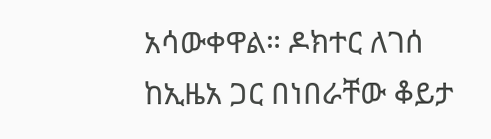አሳውቀዋል። ዶክተር ለገሰ ከኢዜአ ጋር በነበራቸው ቆይታ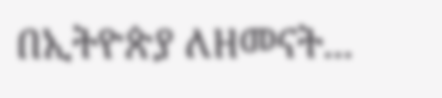በኢትዮጵያ ለዘመናት...